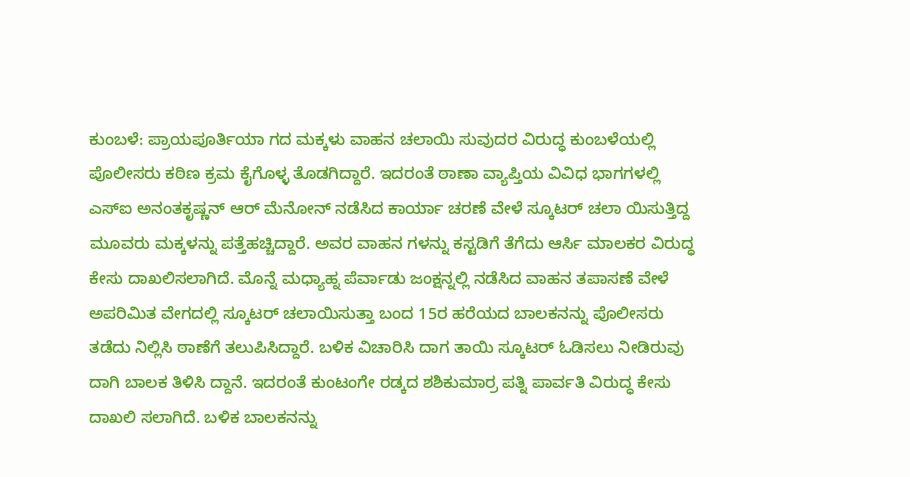ಕುಂಬಳೆ: ಪ್ರಾಯಪೂರ್ತಿಯಾ ಗದ ಮಕ್ಕಳು ವಾಹನ ಚಲಾಯಿ ಸುವುದರ ವಿರುದ್ಧ ಕುಂಬಳೆಯಲ್ಲಿ ಪೊಲೀಸರು ಕಠಿಣ ಕ್ರಮ ಕೈಗೊಳ್ಳ ತೊಡಗಿದ್ದಾರೆ. ಇದರಂತೆ ಠಾಣಾ ವ್ಯಾಪ್ತಿಯ ವಿವಿಧ ಭಾಗಗಳಲ್ಲಿ ಎಸ್ಐ ಅನಂತಕೃಷ್ಣನ್ ಆರ್ ಮೆನೋನ್ ನಡೆಸಿದ ಕಾರ್ಯಾ ಚರಣೆ ವೇಳೆ ಸ್ಕೂಟರ್ ಚಲಾ ಯಿಸುತ್ತಿದ್ದ ಮೂವರು ಮಕ್ಕಳನ್ನು ಪತ್ತೆಹಚ್ಚಿದ್ದಾರೆ. ಅವರ ವಾಹನ ಗಳನ್ನು ಕಸ್ಟಡಿಗೆ ತೆಗೆದು ಆರ್ಸಿ ಮಾಲಕರ ವಿರುದ್ಧ ಕೇಸು ದಾಖಲಿಸಲಾಗಿದೆ. ಮೊನ್ನೆ ಮಧ್ಯಾಹ್ನ ಪೆರ್ವಾಡು ಜಂಕ್ಷನ್ನಲ್ಲಿ ನಡೆಸಿದ ವಾಹನ ತಪಾಸಣೆ ವೇಳೆ ಅಪರಿಮಿತ ವೇಗದಲ್ಲಿ ಸ್ಕೂಟರ್ ಚಲಾಯಿಸುತ್ತಾ ಬಂದ 15ರ ಹರೆಯದ ಬಾಲಕನನ್ನು ಪೊಲೀಸರು ತಡೆದು ನಿಲ್ಲಿಸಿ ಠಾಣೆಗೆ ತಲುಪಿಸಿದ್ದಾರೆ. ಬಳಿಕ ವಿಚಾರಿಸಿ ದಾಗ ತಾಯಿ ಸ್ಕೂಟರ್ ಓಡಿಸಲು ನೀಡಿರುವು ದಾಗಿ ಬಾಲಕ ತಿಳಿಸಿ ದ್ದಾನೆ. ಇದರಂತೆ ಕುಂಟಂಗೇ ರಡ್ಕದ ಶಶಿಕುಮಾರ್ರ ಪತ್ನಿ ಪಾರ್ವತಿ ವಿರುದ್ಧ ಕೇಸು ದಾಖಲಿ ಸಲಾಗಿದೆ. ಬಳಿಕ ಬಾಲಕನನ್ನು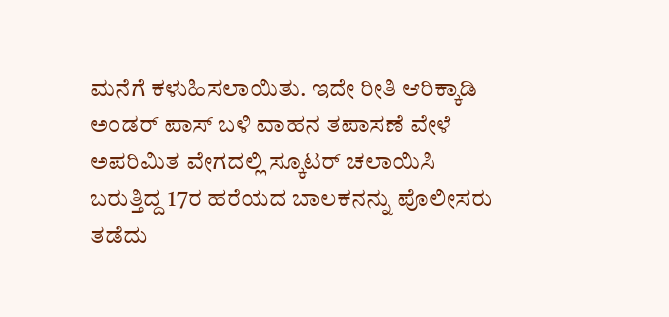ಮನೆಗೆ ಕಳುಹಿಸಲಾಯಿತು. ಇದೇ ರೀತಿ ಆರಿಕ್ಕಾಡಿ ಅಂಡರ್ ಪಾಸ್ ಬಳಿ ವಾಹನ ತಪಾಸಣೆ ವೇಳೆ ಅಪರಿಮಿತ ವೇಗದಲ್ಲಿ ಸ್ಕೂಟರ್ ಚಲಾಯಿಸಿ ಬರುತ್ತಿದ್ದ 17ರ ಹರೆಯದ ಬಾಲಕನನ್ನು ಪೊಲೀಸರು ತಡೆದು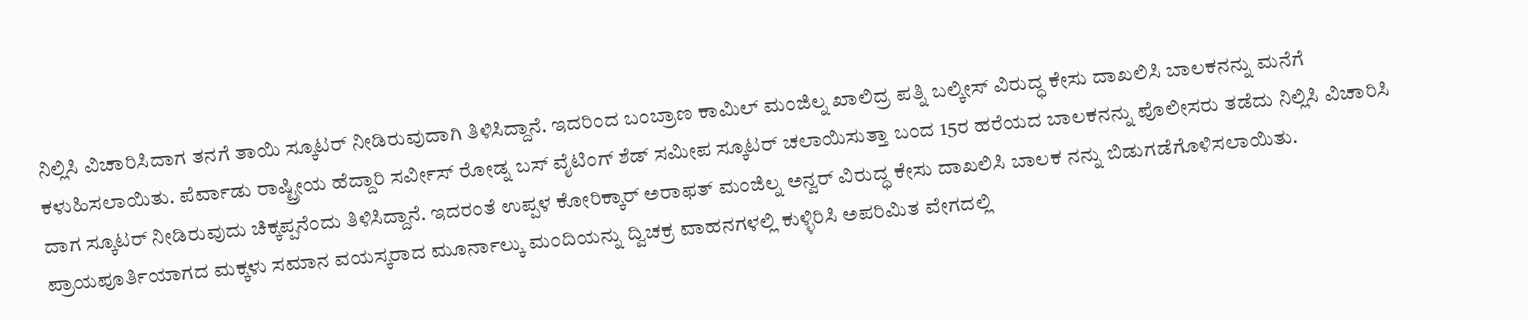ನಿಲ್ಲಿಸಿ ವಿಚಾರಿಸಿದಾಗ ತನಗೆ ತಾಯಿ ಸ್ಕೂಟರ್ ನೀಡಿರುವುದಾಗಿ ತಿಳಿಸಿದ್ದಾನೆ. ಇದರಿಂದ ಬಂಬ್ರಾಣ ಕಾಮಿಲ್ ಮಂಜಿಲ್ನ ಖಾಲಿದ್ರ ಪತ್ನಿ ಬಲ್ಕೀಸ್ ವಿರುದ್ಧ ಕೇಸು ದಾಖಲಿಸಿ ಬಾಲಕನನ್ನು ಮನೆಗೆ ಕಳುಹಿಸಲಾಯಿತು. ಪೆರ್ವಾಡು ರಾಷ್ಟ್ರೀಯ ಹೆದ್ದಾರಿ ಸರ್ವೀಸ್ ರೋಡ್ನ ಬಸ್ ವೈಟಿಂಗ್ ಶೆಡ್ ಸಮೀಪ ಸ್ಕೂಟರ್ ಚಲಾಯಿಸುತ್ತಾ ಬಂದ 15ರ ಹರೆಯದ ಬಾಲಕನನ್ನು ಪೊಲೀಸರು ತಡೆದು ನಿಲ್ಲಿಸಿ ವಿಚಾರಿಸಿ ದಾಗ ಸ್ಕೂಟರ್ ನೀಡಿರುವುದು ಚಿಕ್ಕಪ್ಪನೆಂದು ತಿಳಿಸಿದ್ದಾನೆ. ಇದರಂತೆ ಉಪ್ಪಳ ಕೋರಿಕ್ಕಾರ್ ಅರಾಫತ್ ಮಂಜಿಲ್ನ ಅನ್ವರ್ ವಿರುದ್ಧ ಕೇಸು ದಾಖಲಿಸಿ ಬಾಲಕ ನನ್ನು ಬಿಡುಗಡೆಗೊಳಿಸಲಾಯಿತು.
ಪ್ರಾಯಪೂರ್ತಿಯಾಗದ ಮಕ್ಕಳು ಸಮಾನ ವಯಸ್ಕರಾದ ಮೂರ್ನಾಲ್ಕು ಮಂದಿಯನ್ನು ದ್ವಿಚಕ್ರ ವಾಹನಗಳಲ್ಲಿ ಕುಳ್ಳಿರಿಸಿ ಅಪರಿಮಿತ ವೇಗದಲ್ಲಿ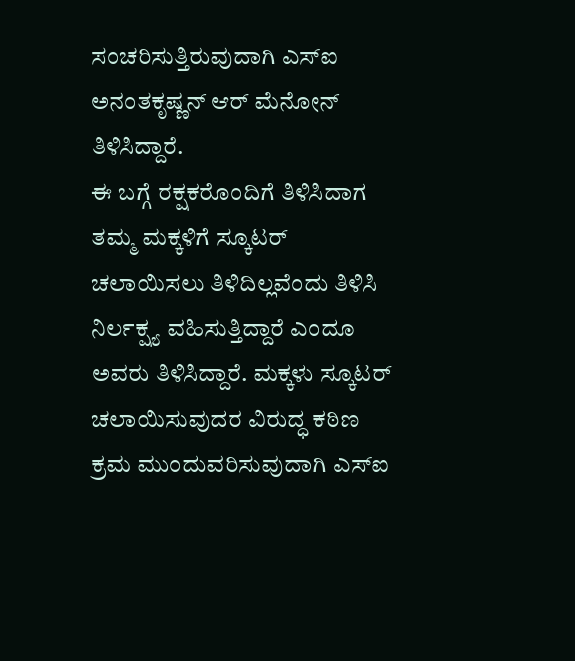ಸಂಚರಿಸುತ್ತಿರುವುದಾಗಿ ಎಸ್ಐ ಅನಂತಕೃಷ್ಣನ್ ಆರ್ ಮೆನೋನ್ ತಿಳಿಸಿದ್ದಾರೆ.
ಈ ಬಗ್ಗೆ ರಕ್ಷಕರೊಂದಿಗೆ ತಿಳಿಸಿದಾಗ ತಮ್ಮ ಮಕ್ಕಳಿಗೆ ಸ್ಕೂಟರ್ ಚಲಾಯಿಸಲು ತಿಳಿದಿಲ್ಲವೆಂದು ತಿಳಿಸಿ ನಿರ್ಲಕ್ಷ್ಯ ವಹಿಸುತ್ತಿದ್ದಾರೆ ಎಂದೂ ಅವರು ತಿಳಿಸಿದ್ದಾರೆ. ಮಕ್ಕಳು ಸ್ಕೂಟರ್ ಚಲಾಯಿಸುವುದರ ವಿರುದ್ಧ ಕಠಿಣ ಕ್ರಮ ಮುಂದುವರಿಸುವುದಾಗಿ ಎಸ್ಐ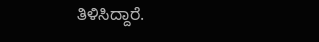ತಿಳಿಸಿದ್ದಾರೆ.